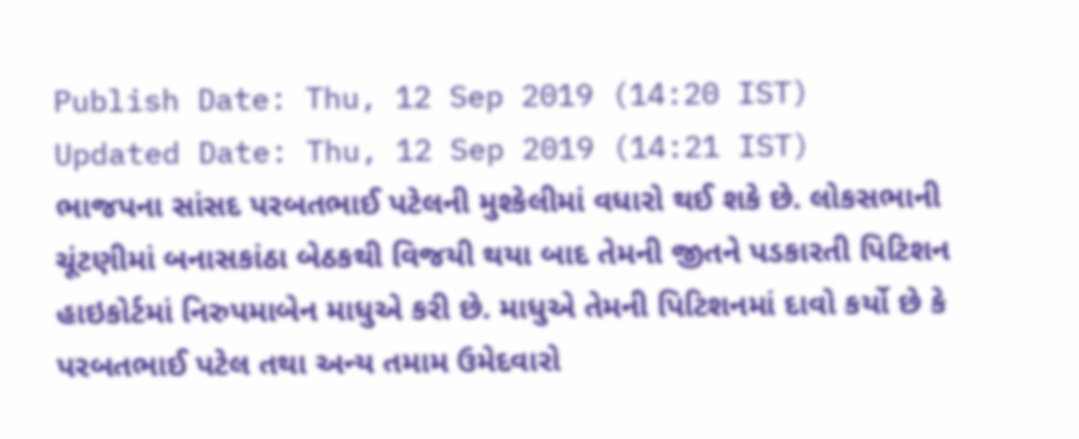Publish Date: Thu, 12 Sep 2019 (14:20 IST)
Updated Date: Thu, 12 Sep 2019 (14:21 IST)
ભાજપના સાંસદ પરબતભાઈ પટેલની મુશ્કેલીમાં વધારો થઈ શકે છે. લોકસભાની ચૂંટણીમાં બનાસકાંઠા બેઠકથી વિજયી થયા બાદ તેમની જીતને પડકારતી પિટિશન હાઇકોર્ટમાં નિરુપમાબેન માધુએ કરી છે. માધુએ તેમની પિટિશનમાં દાવો કર્યો છે કે પરબતભાઈ પટેલ તથા અન્ય તમામ ઉમેદવારો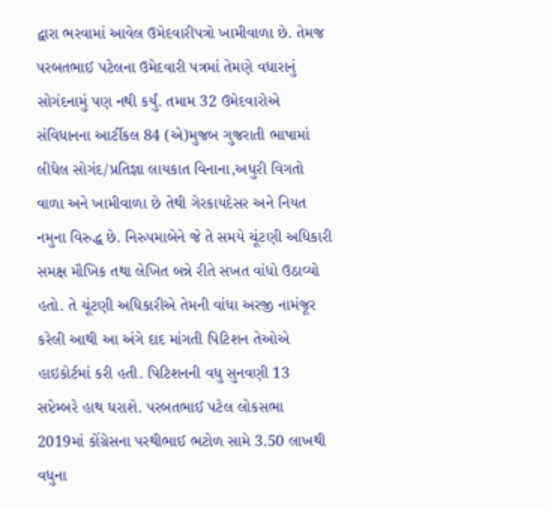દ્વારા ભરવામાં આવેલ ઉમેદવારીપત્રો ખામીવાળા છે. તેમજ પરબતભાઈ પટેલના ઉમેદવારી પત્રમાં તેમણે વધારાનું સોગંદનામું પણ નથી કર્યું. તમામ 32 ઉમેદવારોએ સંવિધાનના આર્ટીકલ 84 (એ)મુજબ ગુજરાતી ભાષામાં લીધેલ સોગંદ/પ્રતિજ્ઞા લાયકાત વિનાના,અધુરી વિગતો વાળા અને ખામીવાળા છે તેથી ગેરકાયદેસર અને નિયત નમુના વિરુદ્ધ છે. નિરુપમાબેને જે તે સમયે ચૂંટણી અધિકારી સમક્ષ મૌખિક તથા લેખિત બન્ને રીતે સખત વાંધો ઉઠાવ્યો હતો. તે ચૂંટણી અધિકારીએ તેમની વાંધા અરજી નામંજૂર કરેલી આથી આ અંગે દાદ માંગતી પિટિશન તેઓએ હાઇકોર્ટમાં કરી હતી. પિટિશનની વધુ સુનવણી 13 સપ્ટેમ્બરે હાથ ધરાશે. પરબતભાઈ પટેલ લોકસભા 2019માં કોંગ્રેસના પરથીભાઈ ભટોળ સામે 3.50 લાખથી વધુના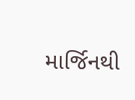માર્જિનથી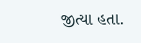જીત્યા હતા.